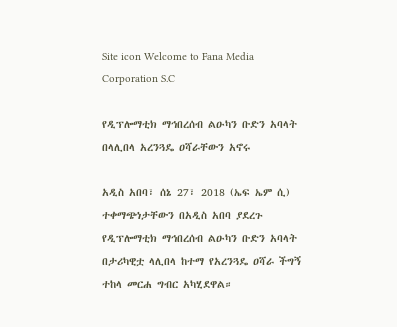Site icon Welcome to Fana Media Corporation S.C

የዲፕሎማቲክ ማኅበረሰብ ልዑካን ቡድን አባላት በላሊበላ አረንጓዴ ዐሻራቸውን አኖሩ

አዲስ አበባ፣ ሰኔ 27፣ 2018 (ኤፍ ኤም ሲ) ተቀማጭነታቸውን በአዲስ አበባ ያደረጉ የዲፕሎማቲክ ማኅበረሰብ ልዑካን ቡድን አባላት በታሪካዊቷ ላሊበላ ከተማ የአረንጓዴ ዐሻራ ችግኝ ተከላ መርሐ ግብር አካሂደዋል።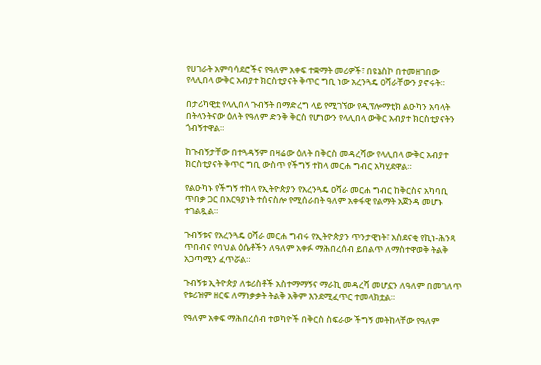የሀገራት አምባሳደሮችና የዓለም አቀፍ ተቋማት መሪዎች፣ በዩኔስኮ በተመዘገበው የላሊበላ ውቅር አብያተ ክርስቲያናት ቅጥር ግቢ ነው አረንጓዴ ዐሻራቸውን ያኖሩት።

በታሪካዊቷ የላሊበላ ጉብኝት በማድረግ ላይ የሚገኘው የዲፕሎማቲክ ልዑካን አባላት በትላንትናው ዕለት የዓለም ድንቅ ቅርስ የሆነውን የላሊበላ ውቅር አብያተ ክርስቲያናትን ጎብኝተዋል።

ከጉብኝታቸው በተጓዳኝም በዛሬው ዕለት በቅርስ መዳረሻው የላሊበላ ውቅር አብያተ ክርስቲያናት ቅጥር ግቢ ውስጥ የችግኝ ተከላ መርሐ ግብር አካሂደዋል።

የልዑካኑ የችግኝ ተከላ የኢትዮጵያን የአረንጓዴ ዐሻራ መርሐ ግብር ከቅርስና አካባቢ ጥበቃ ጋር በአርዓያነት ተሰናስሎ የሚሰራበት ዓለም አቀፋዊ የልማት አጀንዳ መሆኑ ተገልጿል።

ጉብኝቱና የአረንጓዴ ዐሻራ መርሐ ግብሩ የኢትዮጵያን ጥንታዊነት፣ አስደናቂ የኪነ-ሕንጻ ጥበብና የባህል ዕሴቶችን ለዓለም አቀፉ ማሕበረሰብ ይበልጥ ለማስተዋወቅ ትልቅ አጋጣሚን ፈጥሯል።

ጉብኝቱ ኢትዮጵያ ለቱሪስቶች አስተማማኝና ማራኪ መዳረሻ መሆኗን ለዓለም በመገለጥ የቱሪዝም ዘርፍ ለማነቃቃት ትልቅ አቅም እንደሚፈጥር ተመላክቷል።

የዓለም አቀፍ ማሕበረሰብ ተወካዮች በቅርስ ስፍራው ችግኝ መትከላቸው የዓለም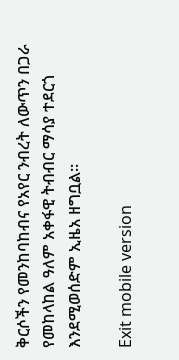ቅርሶችን የመንከባከብና የአየር ንብረት ለውጥን በጋራ የመከላከል ዓለም አቀፋዊ ትብብር ማሳያ ተደርጎ እንደሚወሰድም ኢዜአ ዘግቧል፡፡

Exit mobile version